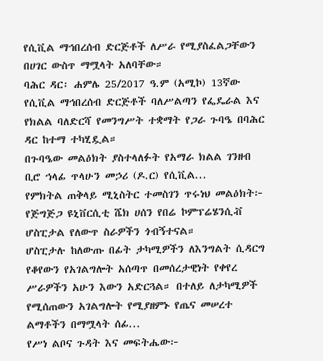የሲቪል ማኅበረሰብ ድርጅቶች ለሥራ የሚያስፈልጋቸውን በሀገር ውስጥ ማሟላት አለባቸው።
ባሕር ዳር፡ ሐምሌ 25/2017 ዓ.ም (አሚኮ) 13ኛው የሲቪል ማኅበረሰብ ድርጅቶች ባለሥልጣን የፌዴራል እና የክልል ባለድርሻ የመንግሥት ተቋማት የጋራ ጉባዔ በባሕር ዳር ከተማ ተካሂዷል።
በጉባዔው መልዕክት ያስተላለፉት የአማራ ክልል ገንዘብ ቢሮ ኀላፊ ጥላሁን መኃሪ (ዶ.ር) የሲቪል...
የምክትል ጠቅላይ ሚኒስትር ተመስገን ጥሩነህ መልዕክት፦
የጅግጅጋ ዩኒቨርሲቲ ሼክ ሀሰን የበሬ ኮምፕሬሄንሲቭ ሆስፒታል የለውጥ ስራዎችን ጎብኝተናል።
ሆስፒታሉ ከለውጡ በፊት ታካሚዎችን ለእንግልት ሲዳርግ የቆየውን የአገልግሎት አሰጣጥ በመሰረታዊነት የቀየረ ሥራዎችን አሁን እውን አድርጓል። በተለይ ለታካሚዎች የሚሰጠውን አገልግሎት የሚያዘምኑ የጤና መሠረተ ልማቶችን በማሟላት ሰፊ...
የሥነ ልቦና ጉዳት እና መፍትሔው፦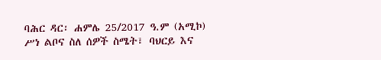ባሕር ዳር፡ ሐምሌ 25/2017 ዓ.ም (አሚኮ) ሥነ ልቦና ስለ ሰዎች ስሜት፣ ባህርይ እና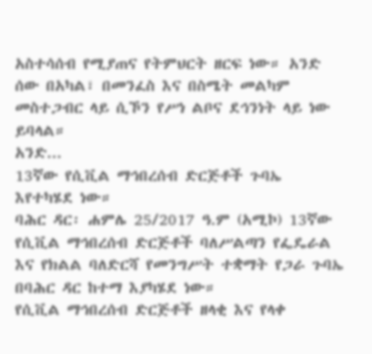አስተሳሰብ የሚያጠና የትምህርት ዘርፍ ነው። አንድ ሰው በአካል፣ በመንፈስ እና በስሜት መልካም መስተጋብር ላይ ሲኾን የሥነ ልቦና ደኅንነት ላይ ነው ይባላል።
አንድ...
13ኛው የሲቪል ማኅበረሰብ ድርጅቶች ጉባኤ እየተካሄደ ነው።
ባሕር ዳር፡ ሐምሌ 25/2017 ዓ.ም (አሚኮ) 13ኛው የሲቪል ማኅበረሰብ ድርጅቶች ባለሥልጣን የፌዴራል እና የክልል ባለድርሻ የመንግሥት ተቋማት የጋራ ጉባኤ በባሕር ዳር ከተማ እያካሄደ ነው።
የሲቪል ማኅበረሰብ ድርጅቶች ዘላቂ እና የላቀ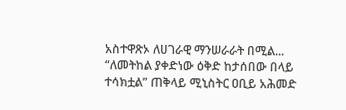አስተዋጽኦ ለሀገራዊ ማንሠራራት በሚል...
“ለመትከል ያቀድነው ዕቅድ ከታሰበው በላይ ተሳክቷል” ጠቅላይ ሚኒስትር ዐቢይ አሕመድ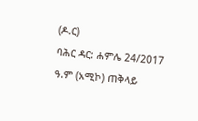(ዶ.ር)
ባሕር ዳር: ሐምሌ 24/2017 ዓ.ም (አሚኮ) ጠቅላይ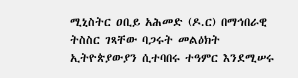ሚኒስትር ዐቢይ አሕመድ (ዶ.ር) በማኅበራዊ ትስስር ገጻቸው ባጋሩት መልዕክት ኢትዮጵያውያን ሲተባበሩ ተዓምር እንደሚሠሩ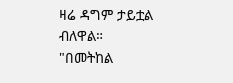ዛሬ ዳግም ታይቷል ብለዋል።
"በመትከል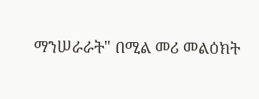ማንሠራራት" በሚል መሪ መልዕክት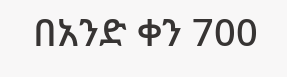በአንድ ቀን 700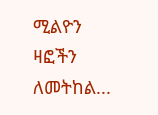ሚልዮን ዛፎችን ለመትከል...